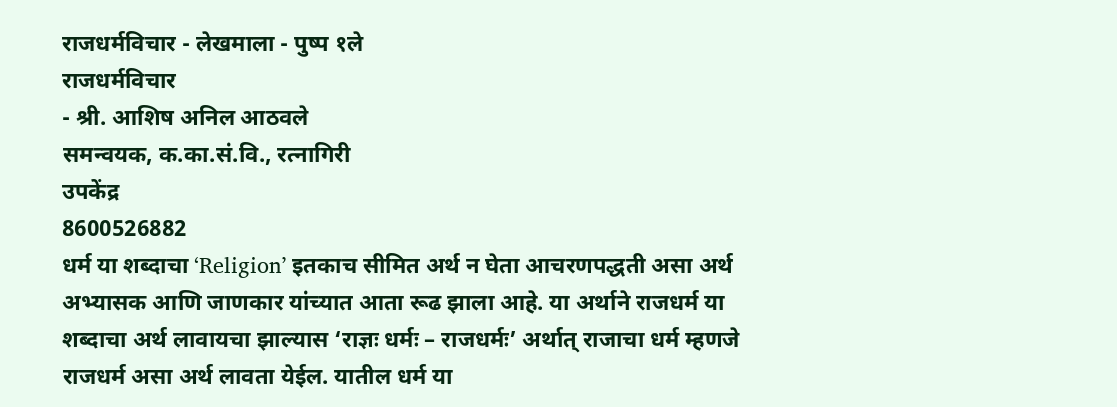राजधर्मविचार - लेखमाला - पुष्प १ले
राजधर्मविचार
- श्री. आशिष अनिल आठवले
समन्वयक, क.का.सं.वि., रत्नागिरी
उपकेंद्र
8600526882
धर्म या शब्दाचा ‘Religion’ इतकाच सीमित अर्थ न घेता आचरणपद्धती असा अर्थ अभ्यासक आणि जाणकार यांच्यात आता रूढ झाला आहे. या अर्थाने राजधर्म या शब्दाचा अर्थ लावायचा झाल्यास ‘राज्ञः धर्मः – राजधर्मः’ अर्थात् राजाचा धर्म म्हणजे राजधर्म असा अर्थ लावता येईल. यातील धर्म या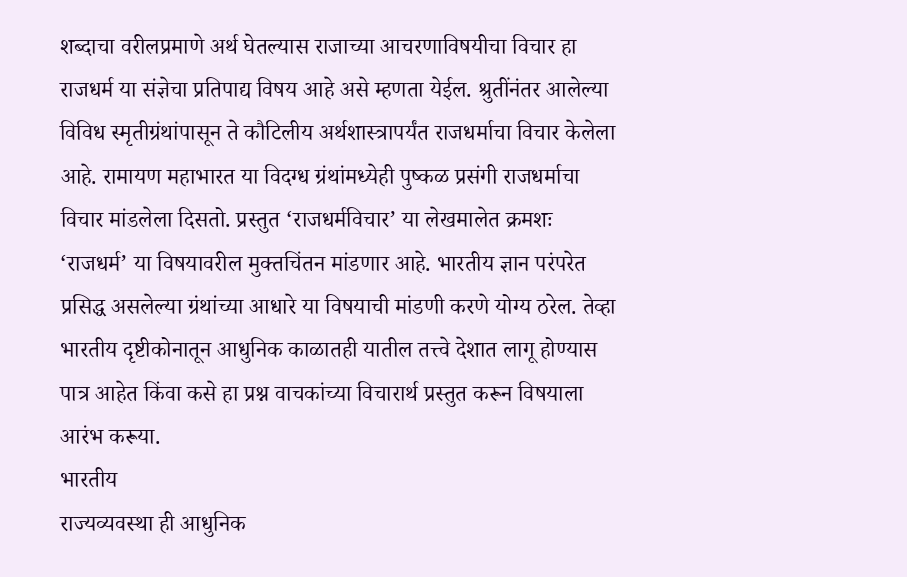शब्दाचा वरीलप्रमाणे अर्थ घेतल्यास राजाच्या आचरणाविषयीचा विचार हा राजधर्म या संज्ञेचा प्रतिपाद्य विषय आहे असे म्हणता येईल. श्रुतींनंतर आलेल्या विविध स्मृतीग्रंथांपासून ते कौटिलीय अर्थशास्त्रापर्यंत राजधर्माचा विचार केलेला आहे. रामायण महाभारत या विदग्ध ग्रंथांमध्येही पुष्कळ प्रसंगी राजधर्माचा विचार मांडलेला दिसतो. प्रस्तुत ‘राजधर्मविचार’ या लेखमालेत क्रमशः ‘राजधर्म’ या विषयावरील मुक्तचिंतन मांडणार आहे. भारतीय ज्ञान परंपरेत प्रसिद्ध असलेल्या ग्रंथांच्या आधारे या विषयाची मांडणी करणे योग्य ठरेल. तेव्हा भारतीय दृष्टीकोनातून आधुनिक काळातही यातील तत्त्वे देशात लागू होण्यास पात्र आहेत किंवा कसे हा प्रश्न वाचकांच्या विचारार्थ प्रस्तुत करून विषयाला आरंभ करूया.
भारतीय
राज्यव्यवस्था ही आधुनिक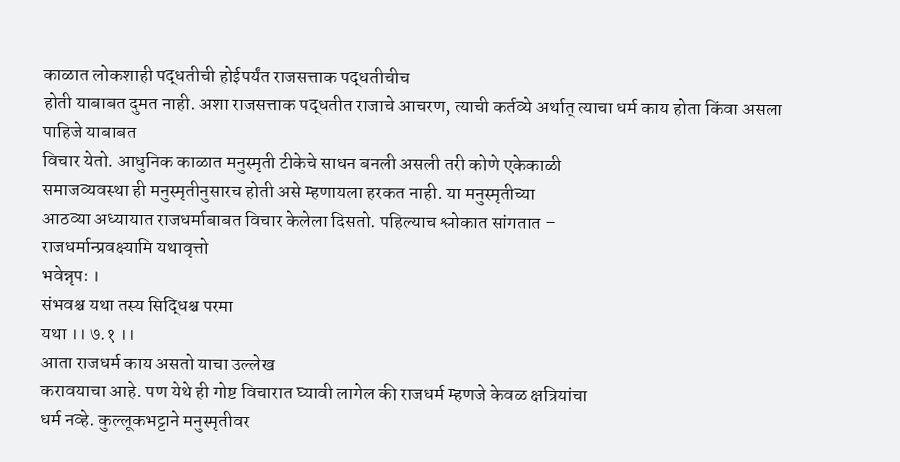काळात लोकशाही पद्धतीची होईपर्यंत राजसत्ताक पद्धतीचीच
होती याबाबत दुमत नाही. अशा राजसत्ताक पद्धतीत राजाचे आचरण, त्याची कर्तव्ये अर्थात् त्याचा धर्म काय होता किंवा असला पाहिजे याबाबत
विचार येतो. आधुनिक काळात मनुस्मृती टीकेचे साधन बनली असली तरी कोणे एकेकाळी
समाजव्यवस्था ही मनुस्मृतीनुसारच होती असे म्हणायला हरकत नाही. या मनुस्मृतीच्या
आठव्या अध्यायात राजधर्माबाबत विचार केलेला दिसतो. पहिल्याच श्लोकात सांगतात –
राजधर्मान्प्रवक्ष्यामि यथावृत्तो
भवेन्नृपः ।
संभवश्च यथा तस्य सिद्धिश्च परमा
यथा ।। ७.१ ।।
आता राजधर्म काय असतो याचा उल्लेख
करावयाचा आहे. पण येथे ही गोष्ट विचारात घ्यावी लागेल की राजधर्म म्हणजे केवळ क्षत्रियांचा
धर्म नव्हे. कुल्लूकभट्टाने मनुस्मृतीवर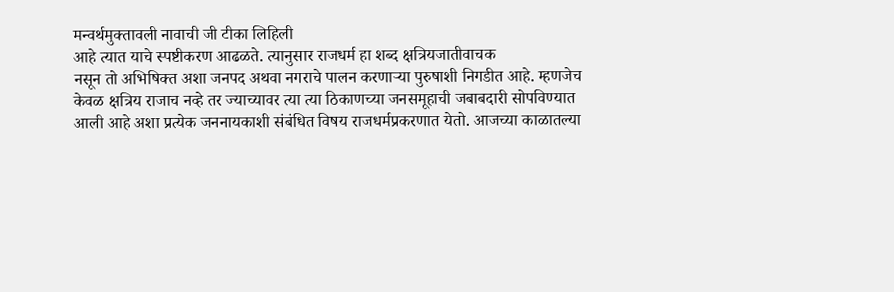मन्वर्थमुक्तावली नावाची जी टीका लिहिली
आहे त्यात याचे स्पष्टीकरण आढळते. त्यानुसार राजधर्म हा शब्द क्षत्रियजातीवाचक
नसून तो अभिषिक्त अशा जनपद अथवा नगराचे पालन करणाऱ्या पुरुषाशी निगडीत आहे. म्हणजेच
केवळ क्षत्रिय राजाच नव्हे तर ज्याच्यावर त्या त्या ठिकाणच्या जनसमूहाची जबाबदारी सोपविण्यात
आली आहे अशा प्रत्येक जननायकाशी संबंधित विषय राजधर्मप्रकरणात येतो. आजच्या काळातल्या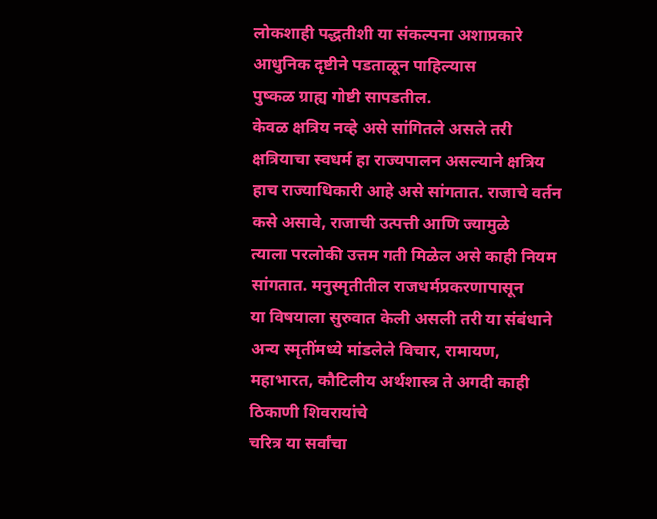लोकशाही पद्धतीशी या संकल्पना अशाप्रकारे आधुनिक दृष्टीने पडताळून पाहिल्यास
पुष्कळ ग्राह्य गोष्टी सापडतील.
केवळ क्षत्रिय नव्हे असे सांगितले असले तरी क्षत्रियाचा स्वधर्म हा राज्यपालन असल्याने क्षत्रिय हाच राज्याधिकारी आहे असे सांगतात. राजाचे वर्तन कसे असावे, राजाची उत्पत्ती आणि ज्यामुळे
त्याला परलोकी उत्तम गती मिळेल असे काही नियम सांगतात. मनुस्मृतीतील राजधर्मप्रकरणापासून
या विषयाला सुरुवात केली असली तरी या संबंधाने अन्य स्मृतींमध्ये मांडलेले विचार, रामायण,
महाभारत, कौटिलीय अर्थशास्त्र ते अगदी काही ठिकाणी शिवरायांचे
चरित्र या सर्वांचा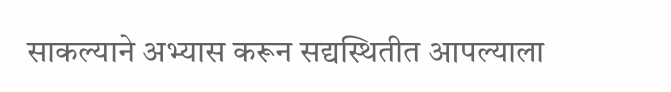साकल्याने अभ्यास करून सद्यस्थितीत आपल्याला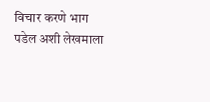विचार करणे भाग
पडेल अशी लेखमाला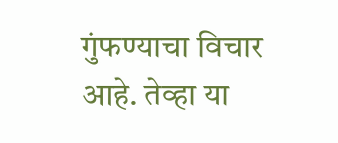गुंफण्याचा विचार आहे. तेव्हा या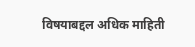विषयाबद्दल अधिक माहिती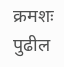क्रमशः पुढील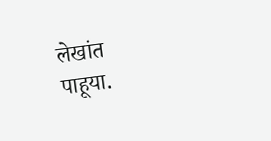लेखांत पाहूया.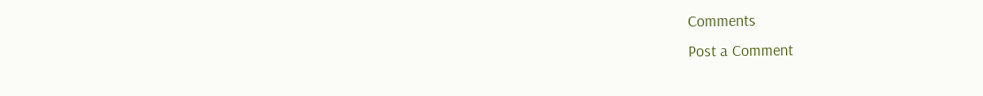Comments
Post a Comment